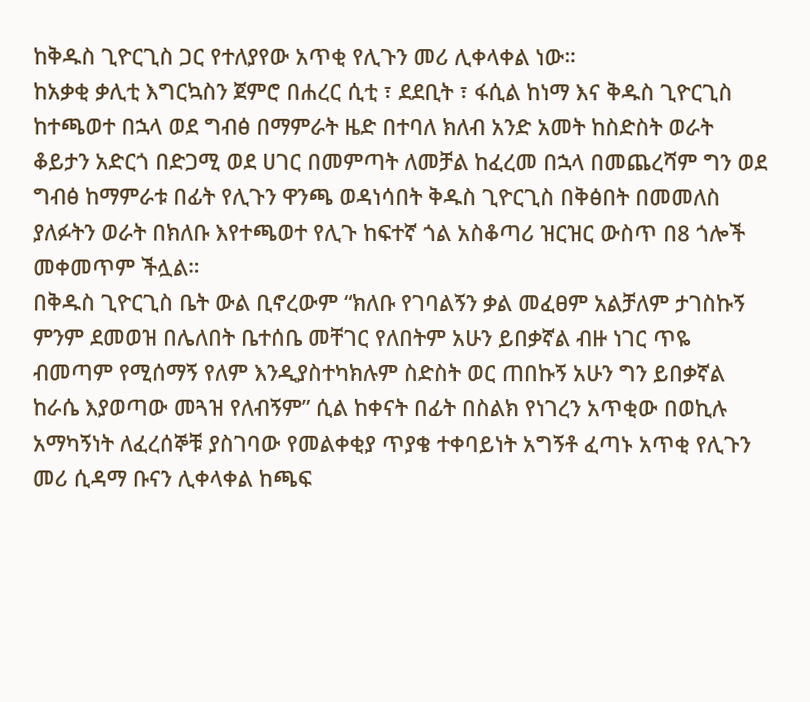ከቅዱስ ጊዮርጊስ ጋር የተለያየው አጥቂ የሊጉን መሪ ሊቀላቀል ነው።
ከአቃቂ ቃሊቲ እግርኳስን ጀምሮ በሐረር ሲቲ ፣ ደደቢት ፣ ፋሲል ከነማ እና ቅዱስ ጊዮርጊስ ከተጫወተ በኋላ ወደ ግብፅ በማምራት ዜድ በተባለ ክለብ አንድ አመት ከስድስት ወራት ቆይታን አድርጎ በድጋሚ ወደ ሀገር በመምጣት ለመቻል ከፈረመ በኋላ በመጨረሻም ግን ወደ ግብፅ ከማምራቱ በፊት የሊጉን ዋንጫ ወዳነሳበት ቅዱስ ጊዮርጊስ በቅፅበት በመመለስ ያለፉትን ወራት በክለቡ እየተጫወተ የሊጉ ከፍተኛ ጎል አስቆጣሪ ዝርዝር ውስጥ በ8 ጎሎች መቀመጥም ችሏል።
በቅዱስ ጊዮርጊስ ቤት ውል ቢኖረውም “ክለቡ የገባልኝን ቃል መፈፀም አልቻለም ታገስኩኝ ምንም ደመወዝ በሌለበት ቤተሰቤ መቸገር የለበትም አሁን ይበቃኛል ብዙ ነገር ጥዬ ብመጣም የሚሰማኝ የለም እንዲያስተካክሉም ስድስት ወር ጠበኩኝ አሁን ግን ይበቃኛል ከራሴ እያወጣው መጓዝ የለብኝም” ሲል ከቀናት በፊት በስልክ የነገረን አጥቂው በወኪሉ አማካኝነት ለፈረሰኞቹ ያስገባው የመልቀቂያ ጥያቄ ተቀባይነት አግኝቶ ፈጣኑ አጥቂ የሊጉን መሪ ሲዳማ ቡናን ሊቀላቀል ከጫፍ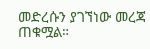መድረሱን ያገኘነው መረጃ ጠቁሟል።